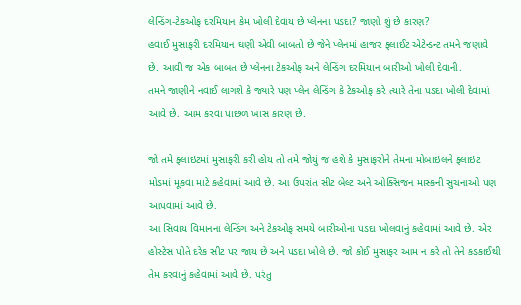લેન્ડિંગ-ટેકઓફ દરમિયાન કેમ ખોલી દેવાય છે પ્લેનના પડદા? જાણો શું છે કારણ?
હવાઈ મુસાફરી દરમિયાન ઘણી એવી બાબતો છે જેને પ્લેનમાં હાજર ફ્લાઈટ એટેન્ડન્ટ તમને જણાવે છે. આવી જ એક બાબત છે પ્લેનના ટેકઓફ અને લેન્ડિંગ દરમિયાન બારીઓ ખોલી દેવાની.
તમને જાણીને નવાઈ લાગશે કે જ્યારે પણ પ્લેન લેન્ડિંગ કે ટેકઓફ કરે ત્યારે તેના પડદા ખોલી દેવામાં આવે છે. આમ કરવા પાછળ ખાસ કારણ છે.

જો તમે ફ્લાઇટમાં મુસાફરી કરી હોય તો તમે જોયું જ હશે કે મુસાફરોને તેમના મોબાઇલને ફ્લાઇટ મોડમાં મૂકવા માટે કહેવામાં આવે છે. આ ઉપરાંત સીટ બેલ્ટ અને ઓક્સિજન માસ્કની સુચનાઓ પણ આપવામાં આવે છે.
આ સિવાય વિમાનના લેન્ડિંગ અને ટેકઓફ સમયે બારીઓના પડદા ખોલવાનું કહેવામાં આવે છે. એર હોસ્ટેસ પોતે દરેક સીટ પર જાય છે અને પડદા ખોલે છે. જો કોઈ મુસાફર આમ ન કરે તો તેને કડકાઈથી તેમ કરવાનું કહેવામાં આવે છે. પરંતુ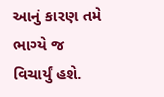આનું કારણ તમે ભાગ્યે જ વિચાર્યું હશે.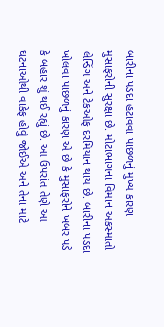બારીના પડદા હટાવવા પાછળનું મુખ્ય કારણ મુસાફરોની સુરક્ષા છે. મોટાભાગના વિમાન અકસ્માતો લેન્ડિંગ અને ટેકઓફ દરમિયાન થાય છે. બારીના પડદા ખોલવા પાછળનું કારણ એ છે કે મુસાફરોને ખબર પડે કે બહાર શું થઈ રહ્યું છે. આ ઉપરાંત તેણે આ ઘટનાઓથી વાકેફ હોવું જોઈએ અને તેના માટે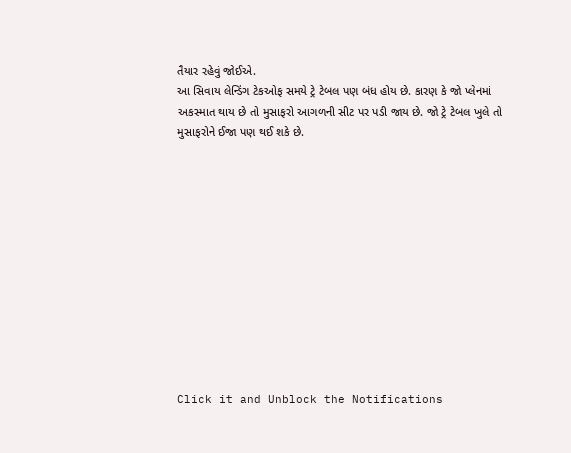તૈયાર રહેવું જોઈએ.
આ સિવાય લેન્ડિંગ ટેકઓફ સમયે ટ્રે ટેબલ પણ બંધ હોય છે. કારણ કે જો પ્લેનમાં અકસ્માત થાય છે તો મુસાફરો આગળની સીટ પર પડી જાય છે. જો ટ્રે ટેબલ ખુલે તો મુસાફરોને ઈજા પણ થઈ શકે છે.












Click it and Unblock the Notifications